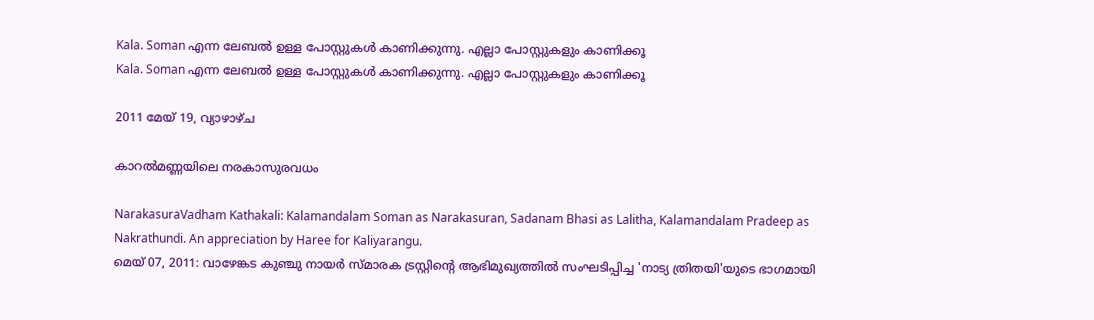Kala. Soman എന്ന ലേബല്‍ ഉള്ള പോസ്റ്റുകള്‍ കാണിക്കുന്നു. എല്ലാ പോസ്റ്റുകളും കാണിക്കൂ
Kala. Soman എന്ന ലേബല്‍ ഉള്ള പോസ്റ്റുകള്‍ കാണിക്കുന്നു. എല്ലാ പോസ്റ്റുകളും കാണിക്കൂ

2011 മേയ് 19, വ്യാഴാഴ്‌ച

കാറല്‍മണ്ണയിലെ നരകാസുരവധം

NarakasuraVadham Kathakali: Kalamandalam Soman as Narakasuran, Sadanam Bhasi as Lalitha, Kalamandalam Pradeep as Nakrathundi. An appreciation by Haree for Kaliyarangu.
മെയ് 07, 2011: വാഴേങ്കട കുഞ്ചു നായര്‍ സ്മാരക ട്രസ്റ്റിന്റെ ആഭിമുഖ്യത്തില്‍ സംഘടിപ്പിച്ച 'നാട്യ ത്രിതയി'യുടെ ഭാഗമായി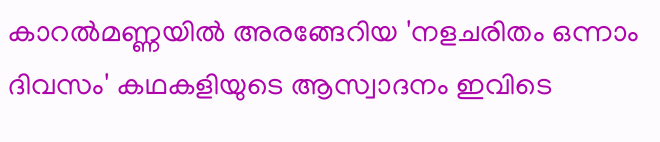കാറല്‍മണ്ണയില്‍ അരങ്ങേറിയ 'നളചരിതം ഒന്നാം ദിവസം' കഥകളിയുടെ ആസ്വാദനം ഇവിടെ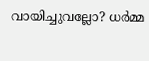വായിച്ചുവല്ലോ? ധര്‍മ്മ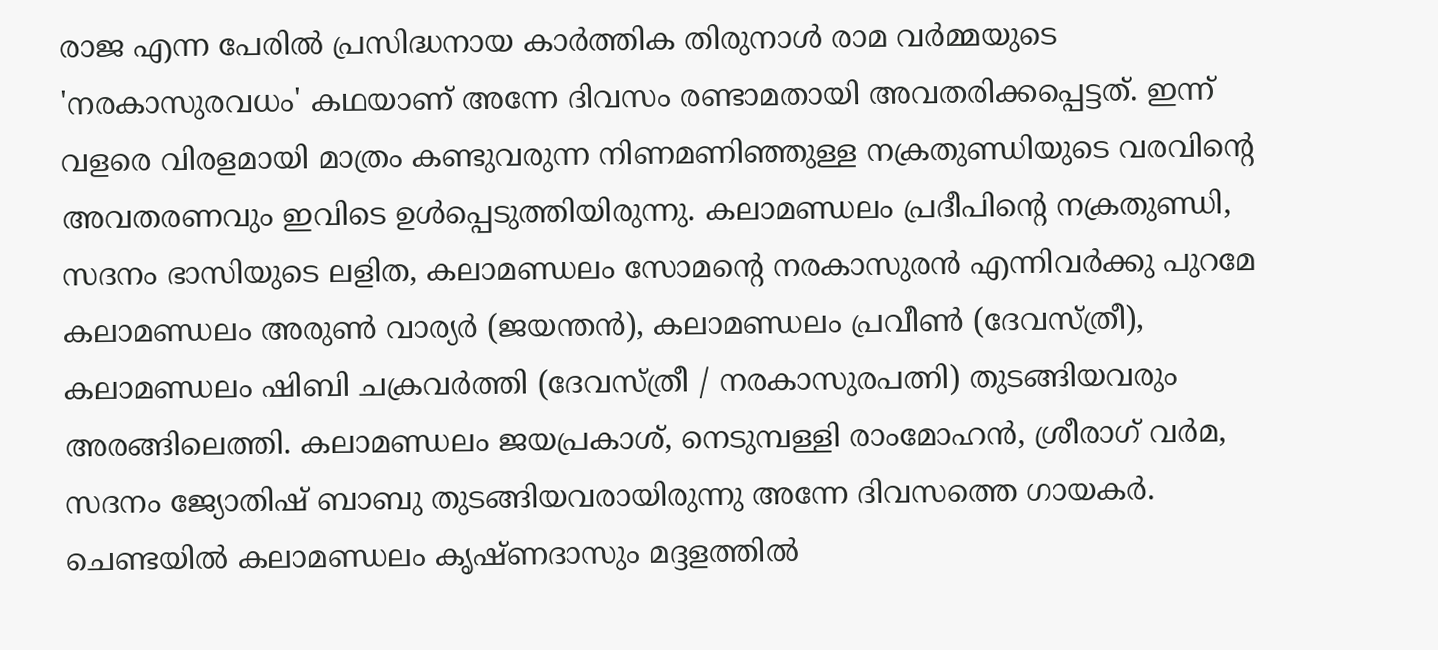രാജ എന്ന പേരില്‍ പ്രസിദ്ധനായ കാര്‍ത്തിക തിരുനാള്‍ രാമ വര്‍മ്മയുടെ 'നരകാസുരവധം' കഥയാണ്‌ അന്നേ ദിവസം രണ്ടാമതായി അവതരിക്കപ്പെട്ടത്. ഇന്ന് വളരെ വിരളമായി മാത്രം കണ്ടുവരുന്ന നിണമണിഞ്ഞുള്ള നക്രതുണ്ഡിയുടെ വരവിന്റെ അവതരണവും ഇവിടെ ഉള്‍പ്പെടുത്തിയിരുന്നു. കലാമണ്ഡലം പ്രദീപിന്റെ നക്രതുണ്ഡി, സദനം ഭാസിയുടെ ലളിത, കലാമണ്ഡലം സോമന്റെ നരകാസുരന്‍ എന്നിവര്‍ക്കു പുറമേ കലാമണ്ഡലം അരുണ്‍ വാര്യര്‍ (ജയന്തന്‍), കലാമണ്ഡലം പ്രവീണ്‍ (ദേവസ്‍ത്രീ), കലാമണ്ഡലം ഷിബി ചക്രവര്‍ത്തി (ദേവസ്‍ത്രീ / നരകാസുരപത്നി) തുടങ്ങിയവരും അരങ്ങിലെത്തി. കലാമണ്ഡലം ജയപ്രകാശ്, നെടുമ്പള്ളി രാം‍മോഹന്‍, ശ്രീരാഗ് വര്‍മ, സദനം ജ്യോതിഷ് ബാബു തുടങ്ങിയവരായിരുന്നു അന്നേ ദിവസത്തെ ഗായകര്‍. ചെണ്ടയില്‍ കലാമണ്ഡലം കൃഷ്ണദാസും മദ്ദളത്തില്‍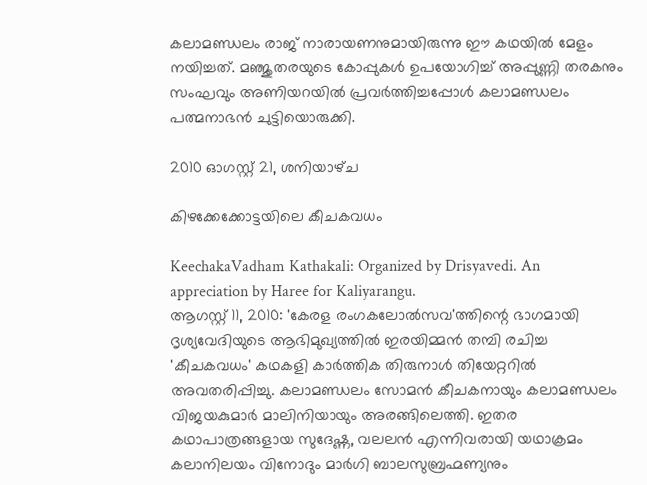കലാമണ്ഡലം രാജ് നാരായണനുമായിരുന്നു ഈ കഥയില്‍ മേളം നയിച്ചത്. മഞ്ജുതരയുടെ കോപ്പുകള്‍ ഉപയോഗിച്ച് അപ്പുണ്ണി തരകനും സംഘവും അണിയറയില്‍ പ്രവര്‍ത്തിച്ചപ്പോള്‍ കലാമണ്ഡലം പത്മനാഭന്‍ ചുട്ടിയൊരുക്കി.

2010 ഓഗസ്റ്റ് 21, ശനിയാഴ്‌ച

കിഴക്കേക്കോട്ടയിലെ കീചകവധം

KeechakaVadham Kathakali: Organized by Drisyavedi. An appreciation by Haree for Kaliyarangu.
ആഗസ്റ്റ് 11, 2010: 'കേരള രംഗകലോല്‍സവ'ത്തിന്റെ ഭാഗമായി ദൃശ്യവേദിയുടെ ആഭിമുഖ്യത്തില്‍ ഇരയിമ്മന്‍ തമ്പി രചിച്ച 'കീചകവധം' കഥകളി കാര്‍ത്തിക തിരുനാള്‍ തിയേറ്ററില്‍ അവതരിപ്പിച്ചു. കലാമണ്ഡലം സോമന്‍ കീചകനായും കലാമണ്ഡലം വിജയകുമാര്‍ മാലിനിയായും അരങ്ങിലെത്തി. ഇതര കഥാപാത്രങ്ങളായ സുദേഷ്ണ, വലലന്‍ എന്നിവരായി യഥാക്രമം കലാനിലയം വിനോദും മാര്‍ഗി ബാലസുബ്രഹ്മണ്യനും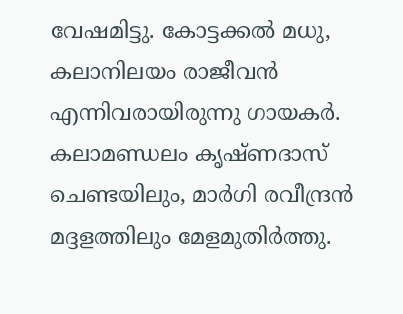വേഷമിട്ടു. കോട്ടക്കല്‍ മധു, കലാനിലയം രാജീവന്‍ എന്നിവരായിരുന്നു ഗായകര്‍. കലാമണ്ഡലം കൃഷ്ണദാസ് ചെണ്ടയിലും, മാര്‍ഗി രവീന്ദ്രന്‍ മദ്ദളത്തിലും മേളമുതിര്‍ത്തു.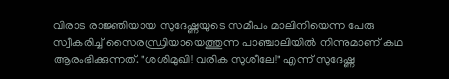വിരാട രാജ്ഞിയായ സുദേഷ്ണയുടെ സമീപം മാലിനിയെന്ന പേരു സ്വീകരിച്ച് സൈരന്ധ്രിയായെത്തുന്ന പാഞ്ചാലിയില്‍ നിന്നുമാണ്‌ കഥ ആരംഭിക്കുന്നത്. "ശശിമുഖി! വരിക സുശീലേ!" എന്ന് സുദേഷ്ണ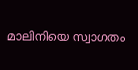മാലിനിയെ സ്വാഗതം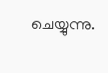ചെയ്യുന്നു.